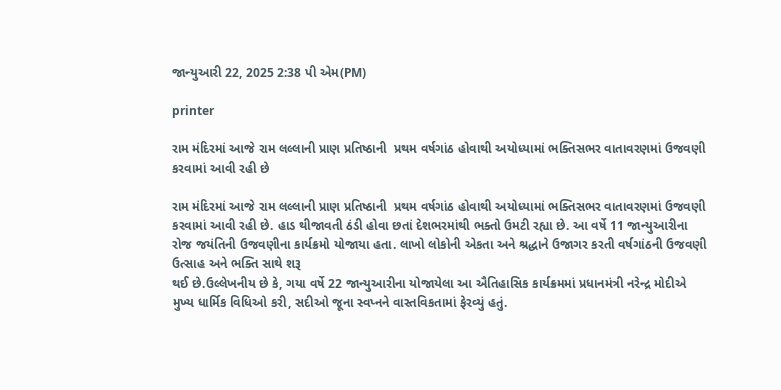જાન્યુઆરી 22, 2025 2:38 પી એમ(PM)

printer

રામ મંદિરમાં આજે રામ લલ્લાની પ્રાણ પ્રતિષ્ઠાની  પ્રથમ વર્ષગાંઠ હોવાથી અયોધ્યામાં ભક્તિસભર વાતાવરણમાં ઉજવણી કરવામાં આવી રહી છે

રામ મંદિરમાં આજે રામ લલ્લાની પ્રાણ પ્રતિષ્ઠાની  પ્રથમ વર્ષગાંઠ હોવાથી અયોધ્યામાં ભક્તિસભર વાતાવરણમાં ઉજવણી કરવામાં આવી રહી છે. હાડ થીજાવતી ઠંડી હોવા છતાં દેશભરમાંથી ભક્તો ઉમટી રહ્યા છે. આ વર્ષે 11 જાન્યુઆરીના રોજ જયંતિની ઉજવણીના કાર્યક્રમો યોજાયા હતા. લાખો લોકોની એકતા અને શ્રદ્ધાને ઉજાગર કરતી વર્ષગાંઠની ઉજવણી ઉત્સાહ અને ભક્તિ સાથે શરૂ
થઈ છે.ઉલ્લેખનીય છે કે, ગયા વર્ષે 22 જાન્યુઆરીના યોજાયેલા આ ઐતિહાસિક કાર્યક્રમમાં પ્રધાનમંત્રી નરેન્દ્ર મોદીએ મુખ્ય ધાર્મિક વિધિઓ કરી, સદીઓ જૂના સ્વપ્નને વાસ્તવિકતામાં ફેરવ્યું હતું.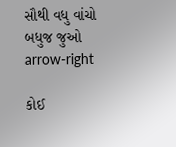સૌથી વધુ વાંચો
બધુજ જુઓ arrow-right

કોઈ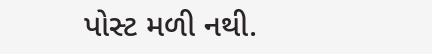પોસ્ટ મળી નથી.